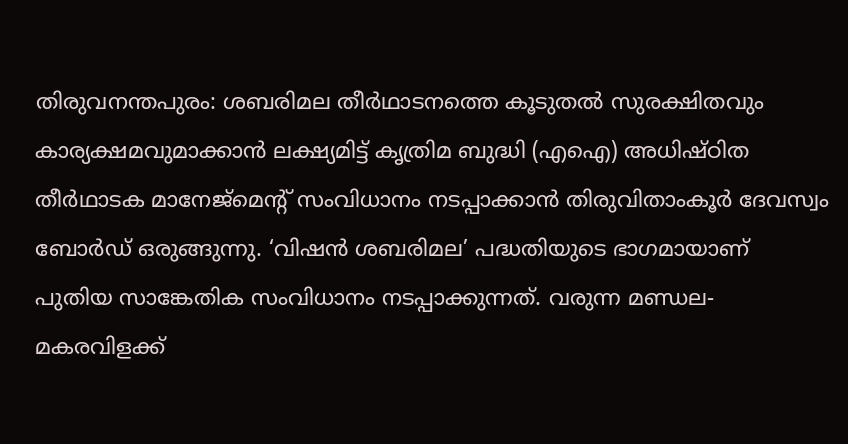തിരുവനന്തപുരം: ശബരിമല തീർഥാടനത്തെ കൂടുതൽ സുരക്ഷിതവും കാര്യക്ഷമവുമാക്കാൻ ലക്ഷ്യമിട്ട് കൃത്രിമ ബുദ്ധി (എഐ) അധിഷ്ഠിത തീർഥാടക മാനേജ്മെന്റ് സംവിധാനം നടപ്പാക്കാൻ തിരുവിതാംകൂർ ദേവസ്വം ബോർഡ് ഒരുങ്ങുന്നു. ‘വിഷൻ ശബരിമല’ പദ്ധതിയുടെ ഭാഗമായാണ് പുതിയ സാങ്കേതിക സംവിധാനം നടപ്പാക്കുന്നത്. വരുന്ന മണ്ഡല-മകരവിളക്ക്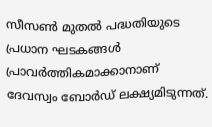സീസൺ മുതൽ പദ്ധതിയുടെ പ്രധാന ഘടകങ്ങൾ പ്രാവർത്തികമാക്കാനാണ് ദേവസ്വം ബോർഡ് ലക്ഷ്യമിടുന്നത്.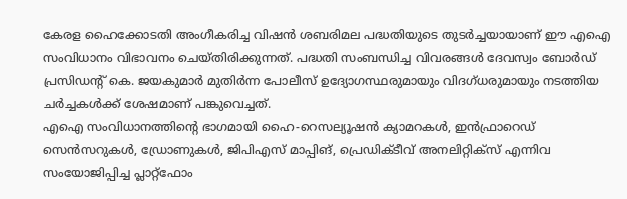കേരള ഹൈക്കോടതി അംഗീകരിച്ച വിഷൻ ശബരിമല പദ്ധതിയുടെ തുടർച്ചയായാണ് ഈ എഐ സംവിധാനം വിഭാവനം ചെയ്തിരിക്കുന്നത്. പദ്ധതി സംബന്ധിച്ച വിവരങ്ങൾ ദേവസ്വം ബോർഡ് പ്രസിഡന്റ് കെ. ജയകുമാർ മുതിർന്ന പോലീസ് ഉദ്യോഗസ്ഥരുമായും വിദഗ്ധരുമായും നടത്തിയ ചർച്ചകൾക്ക് ശേഷമാണ് പങ്കുവെച്ചത്.
എഐ സംവിധാനത്തിന്റെ ഭാഗമായി ഹൈ-റെസല്യൂഷൻ ക്യാമറകൾ, ഇൻഫ്രാറെഡ് സെൻസറുകൾ, ഡ്രോണുകൾ, ജിപിഎസ് മാപ്പിങ്, പ്രെഡിക്ടീവ് അനലിറ്റിക്സ് എന്നിവ സംയോജിപ്പിച്ച പ്ലാറ്റ്ഫോം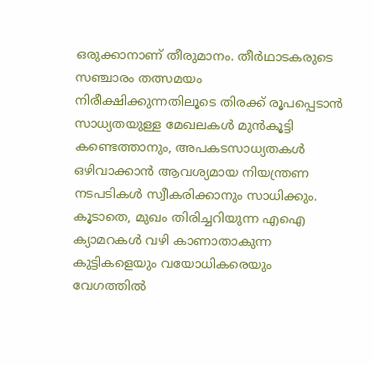ഒരുക്കാനാണ് തീരുമാനം. തീർഥാടകരുടെ സഞ്ചാരം തത്സമയം നിരീക്ഷിക്കുന്നതിലൂടെ തിരക്ക് രൂപപ്പെടാൻ സാധ്യതയുള്ള മേഖലകൾ മുൻകൂട്ടി കണ്ടെത്താനും, അപകടസാധ്യതകൾ ഒഴിവാക്കാൻ ആവശ്യമായ നിയന്ത്രണ നടപടികൾ സ്വീകരിക്കാനും സാധിക്കും. കൂടാതെ, മുഖം തിരിച്ചറിയുന്ന എഐ ക്യാമറകൾ വഴി കാണാതാകുന്ന കുട്ടികളെയും വയോധികരെയും വേഗത്തിൽ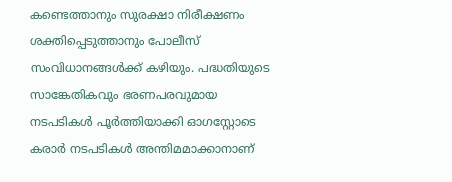കണ്ടെത്താനും സുരക്ഷാ നിരീക്ഷണം ശക്തിപ്പെടുത്താനും പോലീസ് സംവിധാനങ്ങൾക്ക് കഴിയും. പദ്ധതിയുടെ സാങ്കേതികവും ഭരണപരവുമായ നടപടികൾ പൂർത്തിയാക്കി ഓഗസ്റ്റോടെ കരാർ നടപടികൾ അന്തിമമാക്കാനാണ്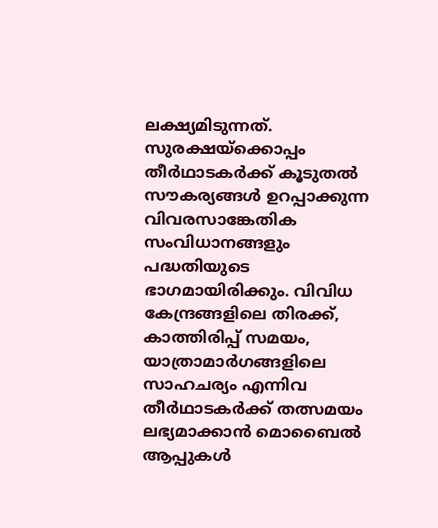ലക്ഷ്യമിടുന്നത്.
സുരക്ഷയ്ക്കൊപ്പം തീർഥാടകർക്ക് കൂടുതൽ സൗകര്യങ്ങൾ ഉറപ്പാക്കുന്ന വിവരസാങ്കേതിക സംവിധാനങ്ങളും പദ്ധതിയുടെ ഭാഗമായിരിക്കും. വിവിധ കേന്ദ്രങ്ങളിലെ തിരക്ക്, കാത്തിരിപ്പ് സമയം, യാത്രാമാർഗങ്ങളിലെ സാഹചര്യം എന്നിവ തീർഥാടകർക്ക് തത്സമയം ലഭ്യമാക്കാൻ മൊബൈൽ ആപ്പുകൾ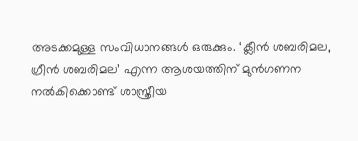അടക്കമുള്ള സംവിധാനങ്ങൾ ഒരുക്കും. ‘ക്ലീൻ ശബരിമല, ഗ്രീൻ ശബരിമല’ എന്ന ആശയത്തിന് മുൻഗണന നൽകിക്കൊണ്ട് ശാസ്ത്രീയ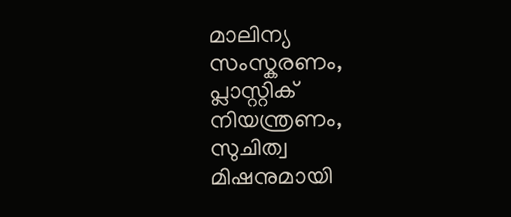മാലിന്യ സംസ്കരണം, പ്ലാസ്റ്റിക് നിയന്ത്രണം, സുചിത്വ മിഷനുമായി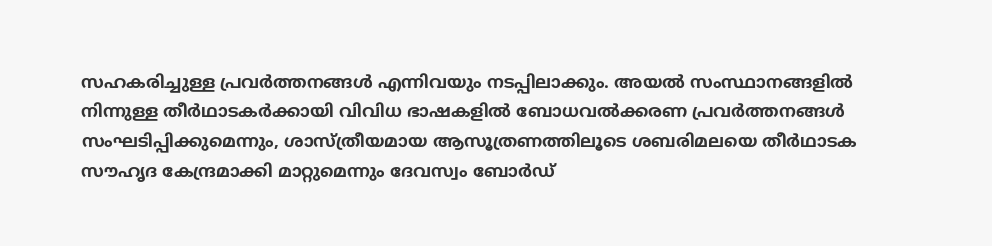സഹകരിച്ചുള്ള പ്രവർത്തനങ്ങൾ എന്നിവയും നടപ്പിലാക്കും. അയൽ സംസ്ഥാനങ്ങളിൽ നിന്നുള്ള തീർഥാടകർക്കായി വിവിധ ഭാഷകളിൽ ബോധവൽക്കരണ പ്രവർത്തനങ്ങൾ സംഘടിപ്പിക്കുമെന്നും, ശാസ്ത്രീയമായ ആസൂത്രണത്തിലൂടെ ശബരിമലയെ തീർഥാടക സൗഹൃദ കേന്ദ്രമാക്കി മാറ്റുമെന്നും ദേവസ്വം ബോർഡ്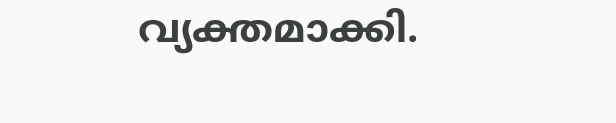വ്യക്തമാക്കി.